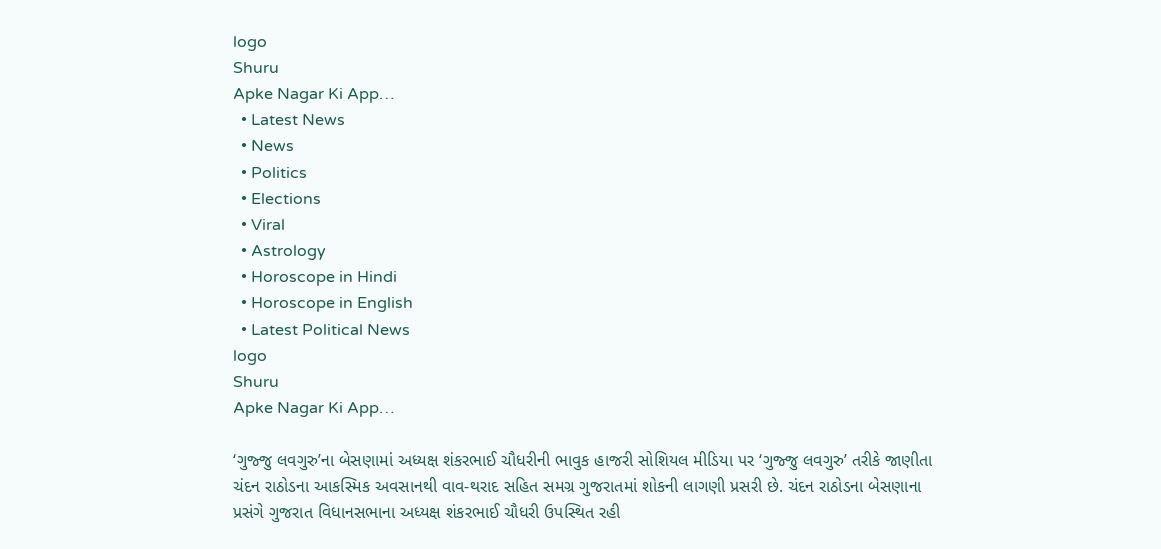logo
Shuru
Apke Nagar Ki App…
  • Latest News
  • News
  • Politics
  • Elections
  • Viral
  • Astrology
  • Horoscope in Hindi
  • Horoscope in English
  • Latest Political News
logo
Shuru
Apke Nagar Ki App…

‘ગુજ્જુ લવગુરુ’ના બેસણામાં અધ્યક્ષ શંકરભાઈ ચૌધરીની ભાવુક હાજરી સોશિયલ મીડિયા પર ‘ગુજ્જુ લવગુરુ’ તરીકે જાણીતા ચંદન રાઠોડના આકસ્મિક અવસાનથી વાવ-થરાદ સહિત સમગ્ર ગુજરાતમાં શોકની લાગણી પ્રસરી છે. ચંદન રાઠોડના બેસણાના પ્રસંગે ગુજરાત વિધાનસભાના અધ્યક્ષ શંકરભાઈ ચૌધરી ઉપસ્થિત રહી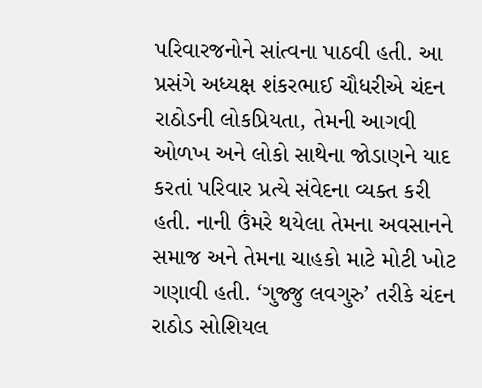પરિવારજનોને સાંત્વના પાઠવી હતી. આ પ્રસંગે અધ્યક્ષ શંકરભાઈ ચૌધરીએ ચંદન રાઠોડની લોકપ્રિયતા, તેમની આગવી ઓળખ અને લોકો સાથેના જોડાણને યાદ કરતાં પરિવાર પ્રત્યે સંવેદના વ્યક્ત કરી હતી. નાની ઉંમરે થયેલા તેમના અવસાનને સમાજ અને તેમના ચાહકો માટે મોટી ખોટ ગણાવી હતી. ‘ગુજ્જુ લવગુરુ’ તરીકે ચંદન રાઠોડ સોશિયલ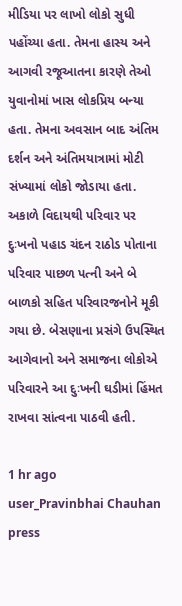મીડિયા પર લાખો લોકો સુધી પહોંચ્યા હતા. તેમના હાસ્ય અને આગવી રજૂઆતના કારણે તેઓ યુવાનોમાં ખાસ લોકપ્રિય બન્યા હતા. તેમના અવસાન બાદ અંતિમ દર્શન અને અંતિમયાત્રામાં મોટી સંખ્યામાં લોકો જોડાયા હતા. અકાળે વિદાયથી પરિવાર પર દુઃખનો પહાડ ચંદન રાઠોડ પોતાના પરિવાર પાછળ પત્ની અને બે બાળકો સહિત પરિવારજનોને મૂકી ગયા છે. બેસણાના પ્રસંગે ઉપસ્થિત આગેવાનો અને સમાજના લોકોએ પરિવારને આ દુઃખની ઘડીમાં હિંમત રાખવા સાંત્વના પાઠવી હતી.

1 hr ago
user_Pravinbhai Chauhan press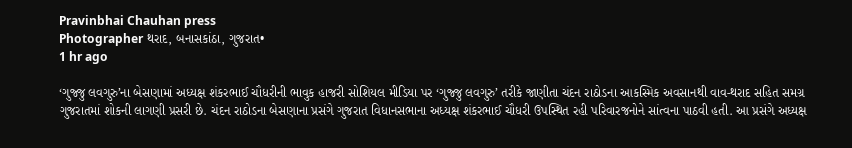Pravinbhai Chauhan press
Photographer થરાદ, બનાસકાંઠા, ગુજરાત•
1 hr ago

‘ગુજ્જુ લવગુરુ’ના બેસણામાં અધ્યક્ષ શંકરભાઈ ચૌધરીની ભાવુક હાજરી સોશિયલ મીડિયા પર ‘ગુજ્જુ લવગુરુ’ તરીકે જાણીતા ચંદન રાઠોડના આકસ્મિક અવસાનથી વાવ-થરાદ સહિત સમગ્ર ગુજરાતમાં શોકની લાગણી પ્રસરી છે. ચંદન રાઠોડના બેસણાના પ્રસંગે ગુજરાત વિધાનસભાના અધ્યક્ષ શંકરભાઈ ચૌધરી ઉપસ્થિત રહી પરિવારજનોને સાંત્વના પાઠવી હતી. આ પ્રસંગે અધ્યક્ષ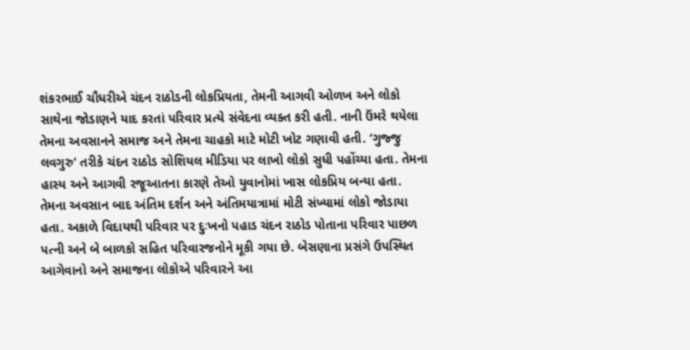શંકરભાઈ ચૌધરીએ ચંદન રાઠોડની લોકપ્રિયતા, તેમની આગવી ઓળખ અને લોકો સાથેના જોડાણને યાદ કરતાં પરિવાર પ્રત્યે સંવેદના વ્યક્ત કરી હતી. નાની ઉંમરે થયેલા તેમના અવસાનને સમાજ અને તેમના ચાહકો માટે મોટી ખોટ ગણાવી હતી. ‘ગુજ્જુ લવગુરુ’ તરીકે ચંદન રાઠોડ સોશિયલ મીડિયા પર લાખો લોકો સુધી પહોંચ્યા હતા. તેમના હાસ્ય અને આગવી રજૂઆતના કારણે તેઓ યુવાનોમાં ખાસ લોકપ્રિય બન્યા હતા. તેમના અવસાન બાદ અંતિમ દર્શન અને અંતિમયાત્રામાં મોટી સંખ્યામાં લોકો જોડાયા હતા. અકાળે વિદાયથી પરિવાર પર દુઃખનો પહાડ ચંદન રાઠોડ પોતાના પરિવાર પાછળ પત્ની અને બે બાળકો સહિત પરિવારજનોને મૂકી ગયા છે. બેસણાના પ્રસંગે ઉપસ્થિત આગેવાનો અને સમાજના લોકોએ પરિવારને આ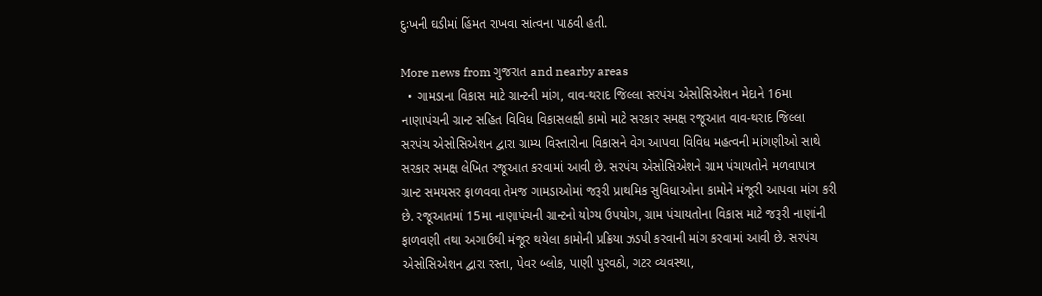દુઃખની ઘડીમાં હિંમત રાખવા સાંત્વના પાઠવી હતી.

More news from ગુજરાત and nearby areas
  • ગામડાના વિકાસ માટે ગ્રાન્ટની માંગ, વાવ-થરાદ જિલ્લા સરપંચ એસોસિએશન મેદાને 16મા નાણાપંચની ગ્રાન્ટ સહિત વિવિધ વિકાસલક્ષી કામો માટે સરકાર સમક્ષ રજૂઆત વાવ-થરાદ જિલ્લા સરપંચ એસોસિએશન દ્વારા ગ્રામ્ય વિસ્તારોના વિકાસને વેગ આપવા વિવિધ મહત્વની માંગણીઓ સાથે સરકાર સમક્ષ લેખિત રજૂઆત કરવામાં આવી છે. સરપંચ એસોસિએશને ગ્રામ પંચાયતોને મળવાપાત્ર ગ્રાન્ટ સમયસર ફાળવવા તેમજ ગામડાઓમાં જરૂરી પ્રાથમિક સુવિધાઓના કામોને મંજૂરી આપવા માંગ કરી છે. રજૂઆતમાં 15મા નાણાપંચની ગ્રાન્ટનો યોગ્ય ઉપયોગ, ગ્રામ પંચાયતોના વિકાસ માટે જરૂરી નાણાંની ફાળવણી તથા અગાઉથી મંજૂર થયેલા કામોની પ્રક્રિયા ઝડપી કરવાની માંગ કરવામાં આવી છે. સરપંચ એસોસિએશન દ્વારા રસ્તા, પેવર બ્લોક, પાણી પુરવઠો, ગટર વ્યવસ્થા,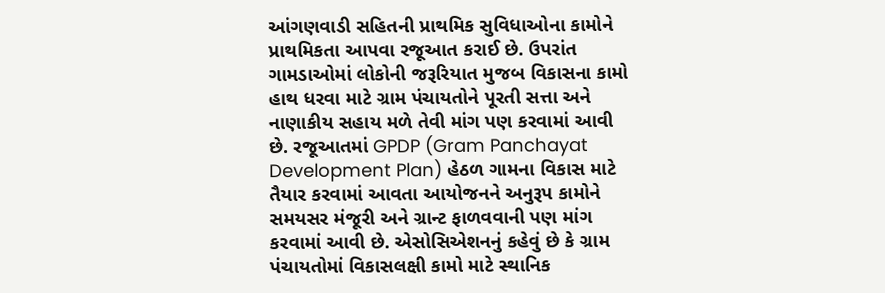આંગણવાડી સહિતની પ્રાથમિક સુવિધાઓના કામોને પ્રાથમિકતા આપવા રજૂઆત કરાઈ છે. ઉપરાંત ગામડાઓમાં લોકોની જરૂરિયાત મુજબ વિકાસના કામો હાથ ધરવા માટે ગ્રામ પંચાયતોને પૂરતી સત્તા અને નાણાકીય સહાય મળે તેવી માંગ પણ કરવામાં આવી છે. રજૂઆતમાં GPDP (Gram Panchayat Development Plan) હેઠળ ગામના વિકાસ માટે તૈયાર કરવામાં આવતા આયોજનને અનુરૂપ કામોને સમયસર મંજૂરી અને ગ્રાન્ટ ફાળવવાની પણ માંગ કરવામાં આવી છે. એસોસિએશનનું કહેવું છે કે ગ્રામ પંચાયતોમાં વિકાસલક્ષી કામો માટે સ્થાનિક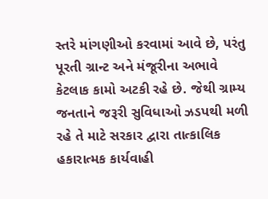સ્તરે માંગણીઓ કરવામાં આવે છે, પરંતુ પૂરતી ગ્રાન્ટ અને મંજૂરીના અભાવે કેટલાક કામો અટકી રહે છે. જેથી ગ્રામ્ય જનતાને જરૂરી સુવિધાઓ ઝડપથી મળી રહે તે માટે સરકાર દ્વારા તાત્કાલિક હકારાત્મક કાર્યવાહી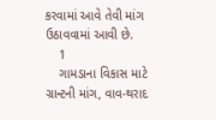કરવામાં આવે તેવી માંગ ઉઠાવવામાં આવી છે.
    1
    ગામડાના વિકાસ માટે ગ્રાન્ટની માંગ, વાવ-થરાદ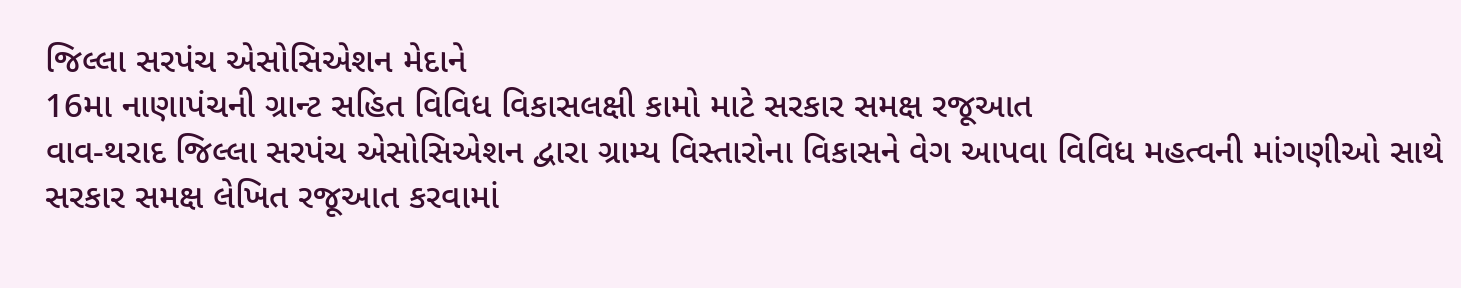જિલ્લા સરપંચ એસોસિએશન મેદાને
16મા નાણાપંચની ગ્રાન્ટ સહિત વિવિધ વિકાસલક્ષી કામો માટે સરકાર સમક્ષ રજૂઆત
વાવ-થરાદ જિલ્લા સરપંચ એસોસિએશન દ્વારા ગ્રામ્ય વિસ્તારોના વિકાસને વેગ આપવા વિવિધ મહત્વની માંગણીઓ સાથે સરકાર સમક્ષ લેખિત રજૂઆત કરવામાં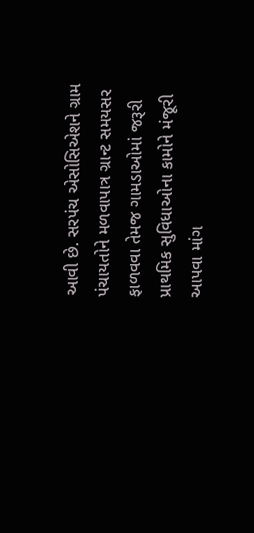આવી છે. સરપંચ એસોસિએશને ગ્રામ પંચાયતોને મળવાપાત્ર ગ્રાન્ટ સમયસર ફાળવવા તેમજ ગામડાઓમાં જરૂરી પ્રાથમિક સુવિધાઓના કામોને મંજૂરી આપવા માંગ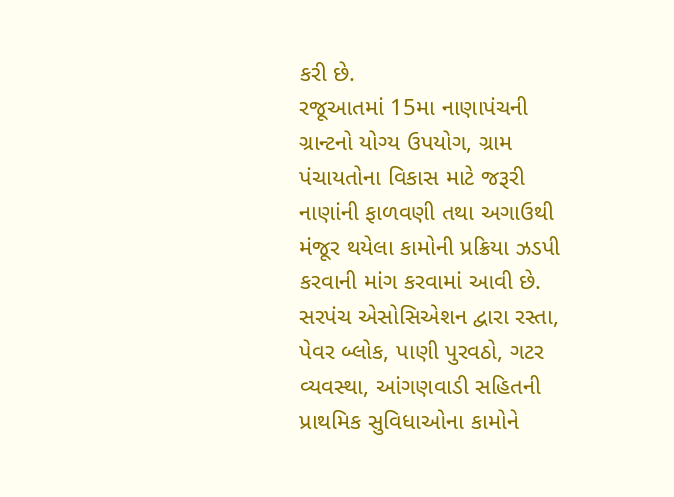કરી છે.
રજૂઆતમાં 15મા નાણાપંચની ગ્રાન્ટનો યોગ્ય ઉપયોગ, ગ્રામ પંચાયતોના વિકાસ માટે જરૂરી નાણાંની ફાળવણી તથા અગાઉથી મંજૂર થયેલા કામોની પ્રક્રિયા ઝડપી કરવાની માંગ કરવામાં આવી છે.
સરપંચ એસોસિએશન દ્વારા રસ્તા, પેવર બ્લોક, પાણી પુરવઠો, ગટર વ્યવસ્થા, આંગણવાડી સહિતની પ્રાથમિક સુવિધાઓના કામોને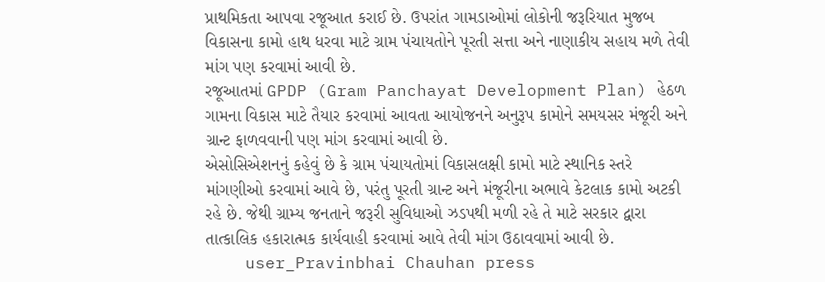પ્રાથમિકતા આપવા રજૂઆત કરાઈ છે. ઉપરાંત ગામડાઓમાં લોકોની જરૂરિયાત મુજબ વિકાસના કામો હાથ ધરવા માટે ગ્રામ પંચાયતોને પૂરતી સત્તા અને નાણાકીય સહાય મળે તેવી માંગ પણ કરવામાં આવી છે.
રજૂઆતમાં GPDP (Gram Panchayat Development Plan) હેઠળ ગામના વિકાસ માટે તૈયાર કરવામાં આવતા આયોજનને અનુરૂપ કામોને સમયસર મંજૂરી અને ગ્રાન્ટ ફાળવવાની પણ માંગ કરવામાં આવી છે.
એસોસિએશનનું કહેવું છે કે ગ્રામ પંચાયતોમાં વિકાસલક્ષી કામો માટે સ્થાનિક સ્તરે માંગણીઓ કરવામાં આવે છે, પરંતુ પૂરતી ગ્રાન્ટ અને મંજૂરીના અભાવે કેટલાક કામો અટકી રહે છે. જેથી ગ્રામ્ય જનતાને જરૂરી સુવિધાઓ ઝડપથી મળી રહે તે માટે સરકાર દ્વારા તાત્કાલિક હકારાત્મક કાર્યવાહી કરવામાં આવે તેવી માંગ ઉઠાવવામાં આવી છે.
    user_Pravinbhai Chauhan press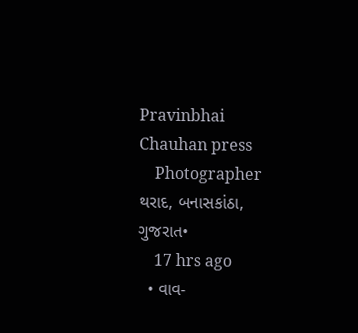Pravinbhai Chauhan press
    Photographer થરાદ, બનાસકાંઠા, ગુજરાત•
    17 hrs ago
  • વાવ-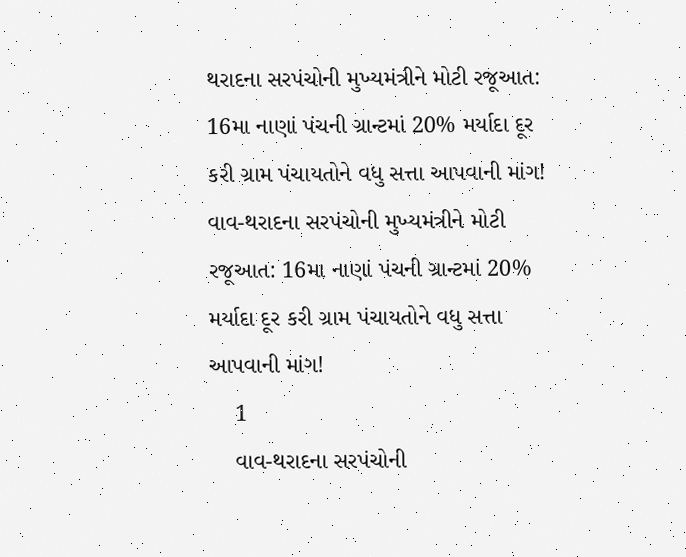થરાદના સરપંચોની મુખ્યમંત્રીને મોટી રજૂઆત: 16મા નાણાં પંચની ગ્રાન્ટમાં 20% મર્યાદા દૂર કરી ગ્રામ પંચાયતોને વધુ સત્તા આપવાની માંગ! વાવ-થરાદના સરપંચોની મુખ્યમંત્રીને મોટી રજૂઆત: 16મા નાણાં પંચની ગ્રાન્ટમાં 20% મર્યાદા દૂર કરી ગ્રામ પંચાયતોને વધુ સત્તા આપવાની માંગ!
    1
    વાવ-થરાદના સરપંચોની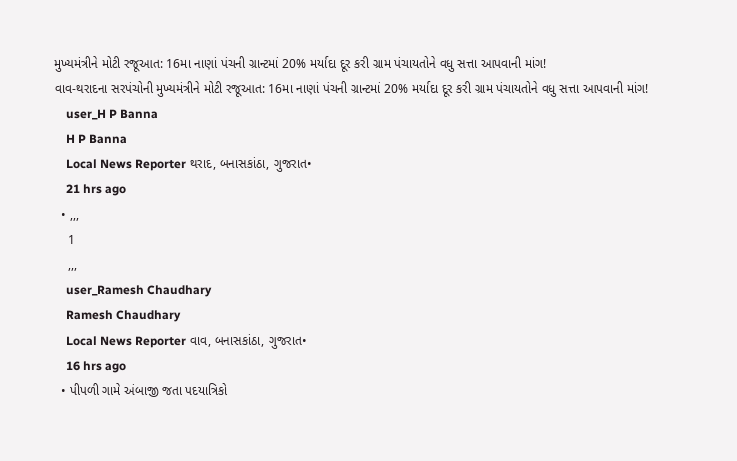મુખ્યમંત્રીને મોટી રજૂઆત: 16મા નાણાં પંચની ગ્રાન્ટમાં 20% મર્યાદા દૂર કરી ગ્રામ પંચાયતોને વધુ સત્તા આપવાની માંગ!
વાવ-થરાદના સરપંચોની મુખ્યમંત્રીને મોટી રજૂઆત: 16મા નાણાં પંચની ગ્રાન્ટમાં 20% મર્યાદા દૂર કરી ગ્રામ પંચાયતોને વધુ સત્તા આપવાની માંગ!
    user_H P Banna
    H P Banna
    Local News Reporter થરાદ, બનાસકાંઠા, ગુજરાત•
    21 hrs ago
  • ,,,
    1
    ,,,
    user_Ramesh Chaudhary
    Ramesh Chaudhary
    Local News Reporter વાવ, બનાસકાંઠા, ગુજરાત•
    16 hrs ago
  • પીપળી ગામે અંબાજી જતા પદયાત્રિકો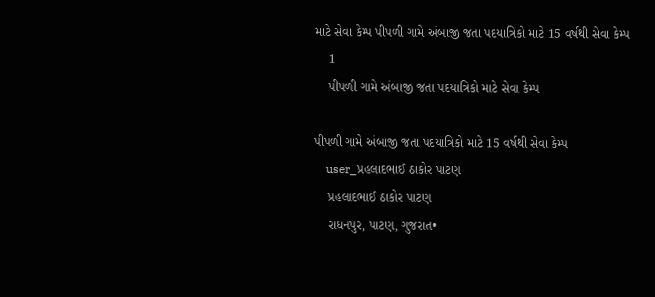માટે સેવા કેમ્પ પીપળી ગામે અંબાજી જતા પદયાત્રિકો માટે 15 વર્ષથી સેવા કેમ્પ
    1
    પીપળી ગામે અંબાજી જતા પદયાત્રિકો માટે સેવા કેમ્પ

પીપળી ગામે અંબાજી જતા પદયાત્રિકો માટે 15 વર્ષથી સેવા કેમ્પ
    user_પ્રહલાદભાઈ ઠાકોર પાટણ
    પ્રહલાદભાઈ ઠાકોર પાટણ
    રાધનપુર, પાટણ, ગુજરાત•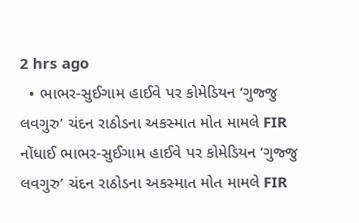2 hrs ago
  • ભાભર-સુઈગામ હાઈવે પર કોમેડિયન ‘ગુજ્જુ લવગુરુ’ ચંદન રાઠોડના અકસ્માત મોત મામલે FIR નોંધાઈ ભાભર-સુઈગામ હાઈવે પર કોમેડિયન ‘ગુજ્જુ લવગુરુ’ ચંદન રાઠોડના અકસ્માત મોત મામલે FIR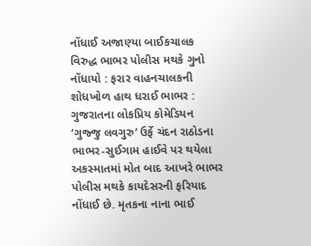નોંધાઈ અજાણ્યા બાઈકચાલક વિરુદ્ધ ભાભર પોલીસ મથકે ગુનો નોંધાયો : ફરાર વાહનચાલકની શોધખોળ હાથ ધરાઈ ભાભર : ગુજરાતના લોકપ્રિય કોમેડિયન ‘ગુજ્જુ લવગુરુ’ ઉર્ફે ચંદન રાઠોડના ભાભર-સુઈગામ હાઈવે પર થયેલા અકસ્માતમાં મોત બાદ આખરે ભાભર પોલીસ મથકે કાયદેસરની ફરિયાદ નોંધાઈ છે. મૃતકના નાના ભાઈ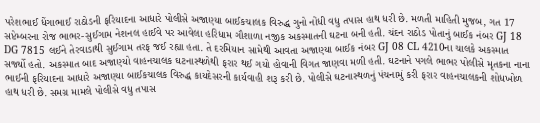પરેશભાઈ ધેંગાભાઈ રાઠોડની ફરિયાદના આધારે પોલીસે અજાણ્યા બાઈકચાલક વિરુદ્ધ ગુનો નોંધી વધુ તપાસ હાથ ધરી છે. મળતી માહિતી મુજબ, ગત 17 સપ્ટેમ્બરના રોજ ભાભર-સુઈગામ નેશનલ હાઈવે પર આવેલા હરિધામ ગૌશાળા નજીક અકસ્માતની ઘટના બની હતી. ચંદન રાઠોડ પોતાનું બાઈક નંબર GJ 18 DG 7815 લઈને તેરવાડાથી સુઈગામ તરફ જઈ રહ્યા હતા. તે દરમિયાન સામેથી આવતા અજાણ્યા બાઈક નંબર GJ 08 CL 4210ના ચાલકે અકસ્માત સર્જ્યો હતો. અકસ્માત બાદ અજાણ્યો વાહનચાલક ઘટનાસ્થળેથી ફરાર થઈ ગયો હોવાની વિગત જાણવા મળી હતી. ઘટનાને પગલે ભાભર પોલીસે મૃતકના નાના ભાઈની ફરિયાદના આધારે અજાણ્યા બાઈકચાલક વિરુદ્ધ કાયદેસરની કાર્યવાહી શરૂ કરી છે. પોલીસે ઘટનાસ્થળનું પંચનામું કરી ફરાર વાહનચાલકની શોધખોળ હાથ ધરી છે. સમગ્ર મામલે પોલીસે વધુ તપાસ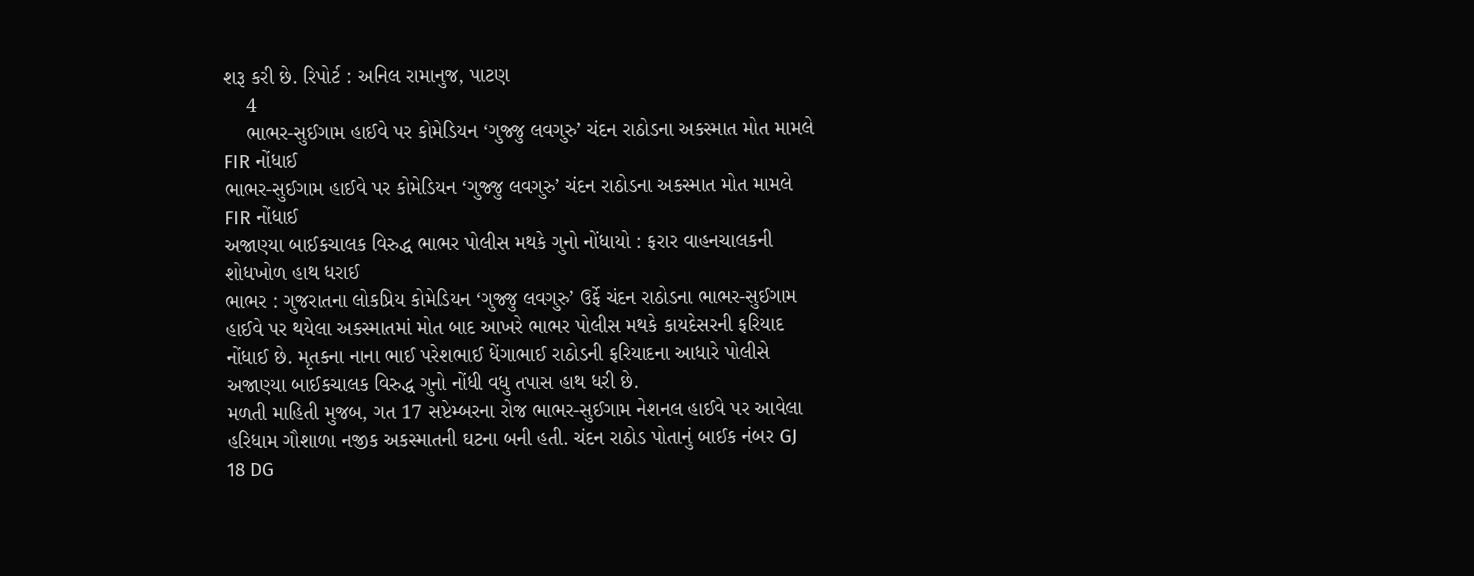શરૂ કરી છે. રિપોર્ટ : અનિલ રામાનુજ, પાટણ
    4
    ભાભર-સુઈગામ હાઈવે પર કોમેડિયન ‘ગુજ્જુ લવગુરુ’ ચંદન રાઠોડના અકસ્માત મોત મામલે FIR નોંધાઈ
ભાભર-સુઈગામ હાઈવે પર કોમેડિયન ‘ગુજ્જુ લવગુરુ’ ચંદન રાઠોડના અકસ્માત મોત મામલે FIR નોંધાઈ
અજાણ્યા બાઈકચાલક વિરુદ્ધ ભાભર પોલીસ મથકે ગુનો નોંધાયો : ફરાર વાહનચાલકની શોધખોળ હાથ ધરાઈ
ભાભર : ગુજરાતના લોકપ્રિય કોમેડિયન ‘ગુજ્જુ લવગુરુ’ ઉર્ફે ચંદન રાઠોડના ભાભર-સુઈગામ હાઈવે પર થયેલા અકસ્માતમાં મોત બાદ આખરે ભાભર પોલીસ મથકે કાયદેસરની ફરિયાદ નોંધાઈ છે. મૃતકના નાના ભાઈ પરેશભાઈ ધેંગાભાઈ રાઠોડની ફરિયાદના આધારે પોલીસે અજાણ્યા બાઈકચાલક વિરુદ્ધ ગુનો નોંધી વધુ તપાસ હાથ ધરી છે.
મળતી માહિતી મુજબ, ગત 17 સપ્ટેમ્બરના રોજ ભાભર-સુઈગામ નેશનલ હાઈવે પર આવેલા હરિધામ ગૌશાળા નજીક અકસ્માતની ઘટના બની હતી. ચંદન રાઠોડ પોતાનું બાઈક નંબર GJ 18 DG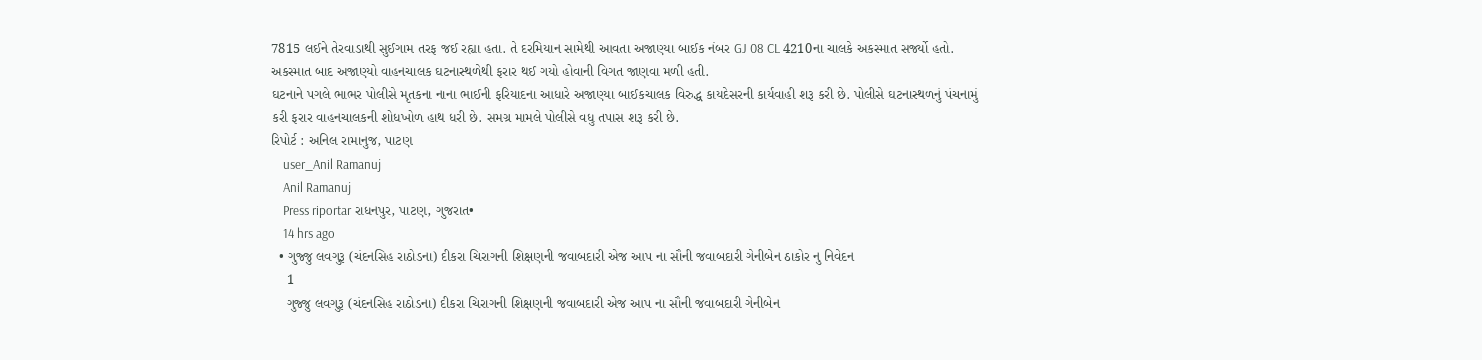7815 લઈને તેરવાડાથી સુઈગામ તરફ જઈ રહ્યા હતા. તે દરમિયાન સામેથી આવતા અજાણ્યા બાઈક નંબર GJ 08 CL 4210ના ચાલકે અકસ્માત સર્જ્યો હતો. અકસ્માત બાદ અજાણ્યો વાહનચાલક ઘટનાસ્થળેથી ફરાર થઈ ગયો હોવાની વિગત જાણવા મળી હતી.
ઘટનાને પગલે ભાભર પોલીસે મૃતકના નાના ભાઈની ફરિયાદના આધારે અજાણ્યા બાઈકચાલક વિરુદ્ધ કાયદેસરની કાર્યવાહી શરૂ કરી છે. પોલીસે ઘટનાસ્થળનું પંચનામું કરી ફરાર વાહનચાલકની શોધખોળ હાથ ધરી છે. સમગ્ર મામલે પોલીસે વધુ તપાસ શરૂ કરી છે.
રિપોર્ટ : અનિલ રામાનુજ, પાટણ
    user_Anil Ramanuj
    Anil Ramanuj
    Press riportar રાધનપુર, પાટણ, ગુજરાત•
    14 hrs ago
  • ગુજ્જુ લવગુરૂ (ચંદનસિહ રાઠોડના) દીકરા ચિરાગની શિક્ષણની જવાબદારી એજ આપ ના સૌની જવાબદારી ગેનીબેન ઠાકોર નુ નિવેદન
    1
    ગુજ્જુ લવગુરૂ (ચંદનસિહ રાઠોડના) દીકરા ચિરાગની શિક્ષણની જવાબદારી એજ આપ ના સૌની જવાબદારી ગેનીબેન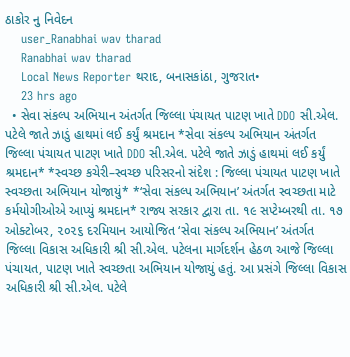ઠાકોર નુ નિવેદન
    user_Ranabhai wav tharad
    Ranabhai wav tharad
    Local News Reporter થરાદ, બનાસકાંઠા, ગુજરાત•
    23 hrs ago
  • સેવા સંકલ્પ અભિયાન અંતર્ગત જિલ્લા પંચાયત પાટણ ખાતે DDO સી.એલ. પટેલે જાતે ઝાડું હાથમાં લઈ કર્યું શ્રમદાન *સેવા સંકલ્પ અભિયાન અંતર્ગત જિલ્લા પંચાયત પાટણ ખાતે DDO સી.એલ. પટેલે જાતે ઝાડું હાથમાં લઈ કર્યું શ્રમદાન* *સ્વચ્છ કચેરી–સ્વચ્છ પરિસરનો સંદેશ : જિલ્લા પંચાયત પાટણ ખાતે સ્વચ્છતા અભિયાન યોજાયું* *‘સેવા સંકલ્પ અભિયાન’ અંતર્ગત સ્વચ્છતા માટે કર્મયોગીઓએ આપ્યું શ્રમદાન* રાજ્ય સરકાર દ્વારા તા. ૧૯ સપ્ટેમ્બરથી તા. ૧૭ ઓક્ટોબર, ૨૦૨૬ દરમિયાન આયોજિત ‘સેવા સંકલ્પ અભિયાન’ અંતર્ગત જિલ્લા વિકાસ અધિકારી શ્રી સી.એલ. પટેલના માર્ગદર્શન હેઠળ આજે જિલ્લા પંચાયત, પાટણ ખાતે સ્વચ્છતા અભિયાન યોજાયું હતું. આ પ્રસંગે જિલ્લા વિકાસ અધિકારી શ્રી સી.એલ. પટેલે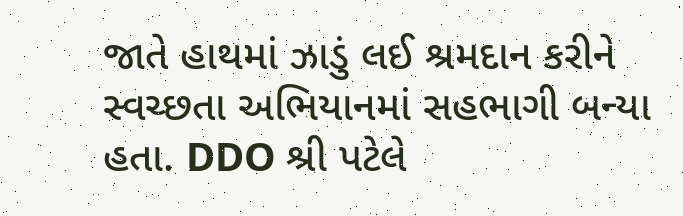જાતે હાથમાં ઝાડું લઈ શ્રમદાન કરીને સ્વચ્છતા અભિયાનમાં સહભાગી બન્યા હતા. DDO શ્રી પટેલે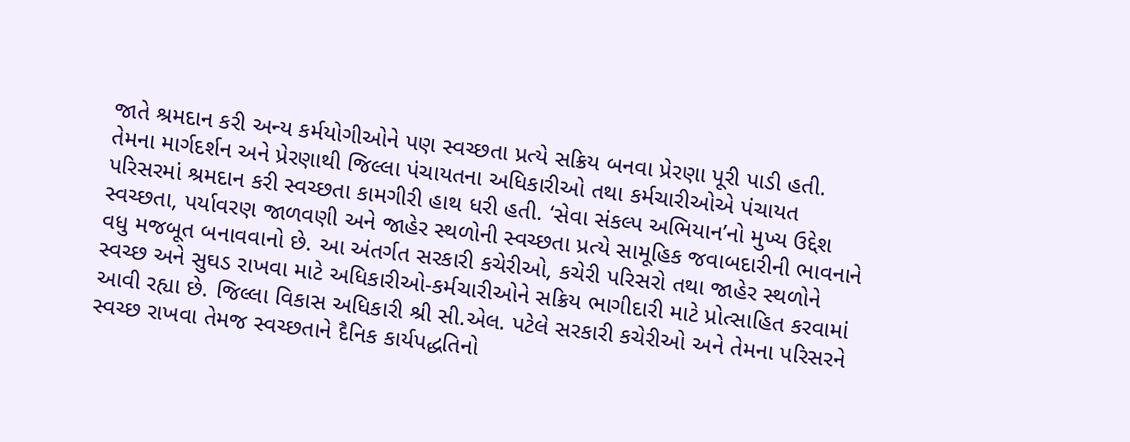જાતે શ્રમદાન કરી અન્ય કર્મયોગીઓને પણ સ્વચ્છતા પ્રત્યે સક્રિય બનવા પ્રેરણા પૂરી પાડી હતી. તેમના માર્ગદર્શન અને પ્રેરણાથી જિલ્લા પંચાયતના અધિકારીઓ તથા કર્મચારીઓએ પંચાયત પરિસરમાં શ્રમદાન કરી સ્વચ્છતા કામગીરી હાથ ધરી હતી. ‘સેવા સંકલ્પ અભિયાન’નો મુખ્ય ઉદ્દેશ સ્વચ્છતા, પર્યાવરણ જાળવણી અને જાહેર સ્થળોની સ્વચ્છતા પ્રત્યે સામૂહિક જવાબદારીની ભાવનાને વધુ મજબૂત બનાવવાનો છે. આ અંતર્ગત સરકારી કચેરીઓ, કચેરી પરિસરો તથા જાહેર સ્થળોને સ્વચ્છ અને સુઘડ રાખવા માટે અધિકારીઓ-કર્મચારીઓને સક્રિય ભાગીદારી માટે પ્રોત્સાહિત કરવામાં આવી રહ્યા છે. જિલ્લા વિકાસ અધિકારી શ્રી સી.એલ. પટેલે સરકારી કચેરીઓ અને તેમના પરિસરને સ્વચ્છ રાખવા તેમજ સ્વચ્છતાને દૈનિક કાર્યપદ્ધતિનો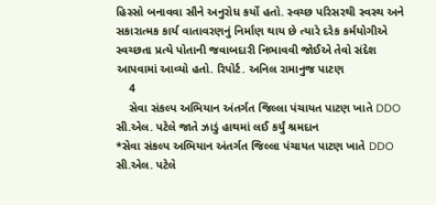હિસ્સો બનાવવા સૌને અનુરોધ કર્યો હતો. સ્વચ્છ પરિસરથી સ્વસ્થ અને સકારાત્મક કાર્ય વાતાવરણનું નિર્માણ થાય છે ત્યારે દરેક કર્મયોગીએ સ્વચ્છતા પ્રત્યે પોતાની જવાબદારી નિભાવવી જોઈએ તેવો સંદેશ આપવામાં આવ્યો હતો. રિપોર્ટ. અનિલ રામાનુજ પાટણ
    4
    સેવા સંકલ્પ અભિયાન અંતર્ગત જિલ્લા પંચાયત પાટણ ખાતે DDO  સી.એલ. પટેલે જાતે ઝાડું હાથમાં લઈ કર્યું શ્રમદાન
*સેવા સંકલ્પ અભિયાન અંતર્ગત જિલ્લા પંચાયત પાટણ ખાતે DDO  સી.એલ. પટેલે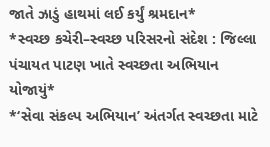જાતે ઝાડું હાથમાં લઈ કર્યું શ્રમદાન*
*સ્વચ્છ કચેરી–સ્વચ્છ પરિસરનો સંદેશ : જિલ્લા પંચાયત પાટણ ખાતે સ્વચ્છતા અભિયાન યોજાયું*
*‘સેવા સંકલ્પ અભિયાન’ અંતર્ગત સ્વચ્છતા માટે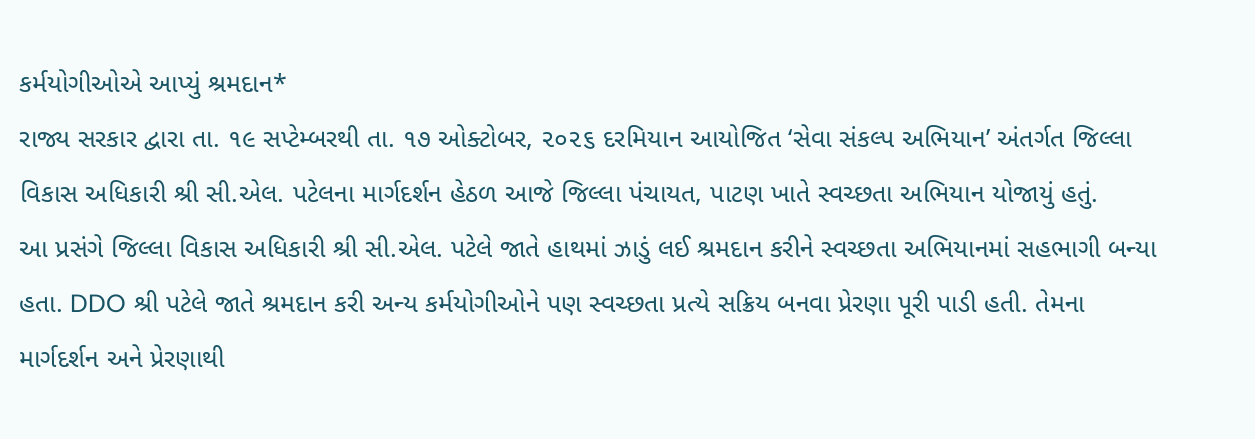કર્મયોગીઓએ આપ્યું શ્રમદાન*
રાજ્ય સરકાર દ્વારા તા. ૧૯ સપ્ટેમ્બરથી તા. ૧૭ ઓક્ટોબર, ૨૦૨૬ દરમિયાન આયોજિત ‘સેવા સંકલ્પ અભિયાન’ અંતર્ગત જિલ્લા વિકાસ અધિકારી શ્રી સી.એલ. પટેલના માર્ગદર્શન હેઠળ આજે જિલ્લા પંચાયત, પાટણ ખાતે સ્વચ્છતા અભિયાન યોજાયું હતું.
આ પ્રસંગે જિલ્લા વિકાસ અધિકારી શ્રી સી.એલ. પટેલે જાતે હાથમાં ઝાડું લઈ શ્રમદાન કરીને સ્વચ્છતા અભિયાનમાં સહભાગી બન્યા હતા. DDO શ્રી પટેલે જાતે શ્રમદાન કરી અન્ય કર્મયોગીઓને પણ સ્વચ્છતા પ્રત્યે સક્રિય બનવા પ્રેરણા પૂરી પાડી હતી. તેમના માર્ગદર્શન અને પ્રેરણાથી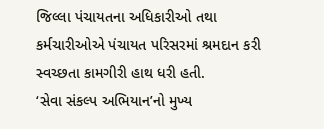જિલ્લા પંચાયતના અધિકારીઓ તથા કર્મચારીઓએ પંચાયત પરિસરમાં શ્રમદાન કરી સ્વચ્છતા કામગીરી હાથ ધરી હતી.
‘સેવા સંકલ્પ અભિયાન’નો મુખ્ય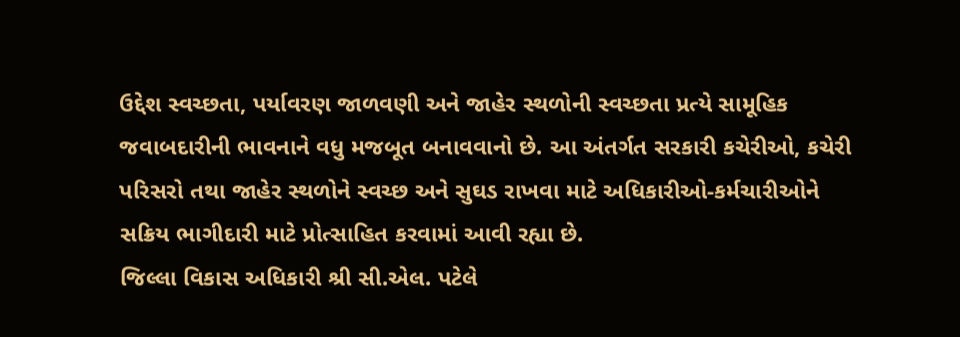ઉદ્દેશ સ્વચ્છતા, પર્યાવરણ જાળવણી અને જાહેર સ્થળોની સ્વચ્છતા પ્રત્યે સામૂહિક જવાબદારીની ભાવનાને વધુ મજબૂત બનાવવાનો છે. આ અંતર્ગત સરકારી કચેરીઓ, કચેરી પરિસરો તથા જાહેર સ્થળોને સ્વચ્છ અને સુઘડ રાખવા માટે અધિકારીઓ-કર્મચારીઓને સક્રિય ભાગીદારી માટે પ્રોત્સાહિત કરવામાં આવી રહ્યા છે.
જિલ્લા વિકાસ અધિકારી શ્રી સી.એલ. પટેલે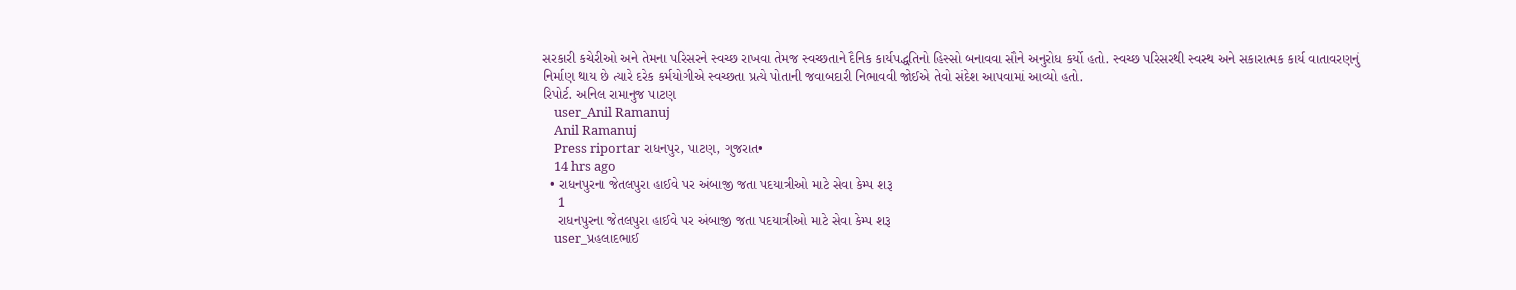સરકારી કચેરીઓ અને તેમના પરિસરને સ્વચ્છ રાખવા તેમજ સ્વચ્છતાને દૈનિક કાર્યપદ્ધતિનો હિસ્સો બનાવવા સૌને અનુરોધ કર્યો હતો. સ્વચ્છ પરિસરથી સ્વસ્થ અને સકારાત્મક કાર્ય વાતાવરણનું નિર્માણ થાય છે ત્યારે દરેક કર્મયોગીએ સ્વચ્છતા પ્રત્યે પોતાની જવાબદારી નિભાવવી જોઈએ તેવો સંદેશ આપવામાં આવ્યો હતો.
રિપોર્ટ. અનિલ રામાનુજ પાટણ
    user_Anil Ramanuj
    Anil Ramanuj
    Press riportar રાધનપુર, પાટણ, ગુજરાત•
    14 hrs ago
  • રાધનપુરના જેતલપુરા હાઈવે પર અંબાજી જતા પદયાત્રીઓ માટે સેવા કેમ્પ શરૂ
    1
    રાધનપુરના જેતલપુરા હાઈવે પર અંબાજી જતા પદયાત્રીઓ માટે સેવા કેમ્પ શરૂ
    user_પ્રહલાદભાઈ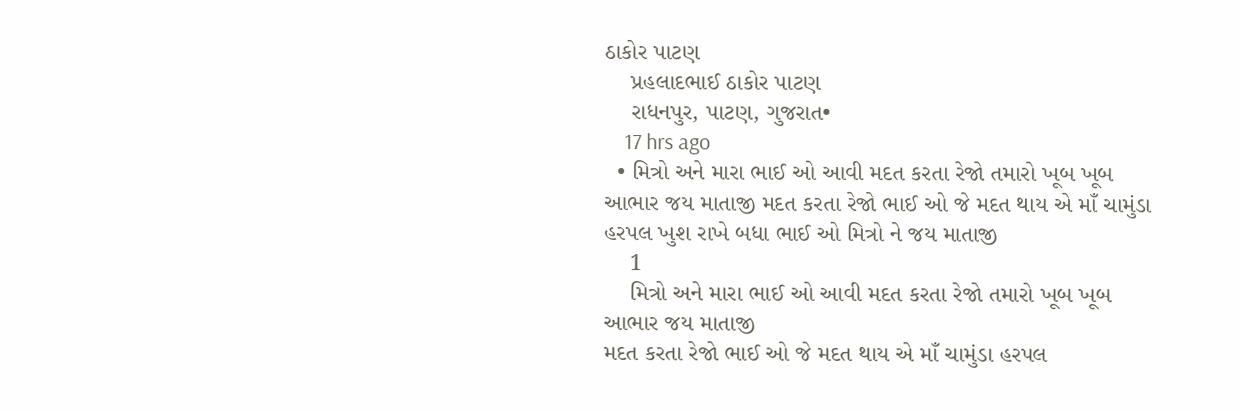ઠાકોર પાટણ
    પ્રહલાદભાઈ ઠાકોર પાટણ
    રાધનપુર, પાટણ, ગુજરાત•
    17 hrs ago
  • મિત્રો અને મારા ભાઈ ઓ આવી મદત કરતા રેજો તમારો ખૂબ ખૂબ આભાર જય માતાજી મદત કરતા રેજો ભાઈ ઓ જે મદત થાય એ માઁ ચામુંડા હરપલ ખુશ રાખે બધા ભાઈ ઓ મિત્રો ને જય માતાજી
    1
    મિત્રો અને મારા ભાઈ ઓ આવી મદત કરતા રેજો તમારો ખૂબ ખૂબ આભાર જય માતાજી
મદત કરતા રેજો ભાઈ ઓ જે મદત થાય એ માઁ ચામુંડા હરપલ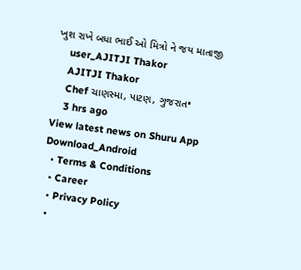ખુશ રાખે બધા ભાઈ ઓ મિત્રો ને જય માતાજી
    user_AJITJI Thakor
    AJITJI Thakor
    Chef ચાણસ્મા, પાટણ, ગુજરાત•
    3 hrs ago
View latest news on Shuru App
Download_Android
  • Terms & Conditions
  • Career
  • Privacy Policy
  •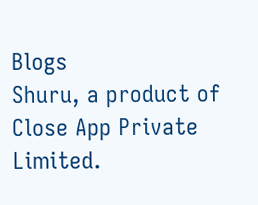Blogs
Shuru, a product of Close App Private Limited.